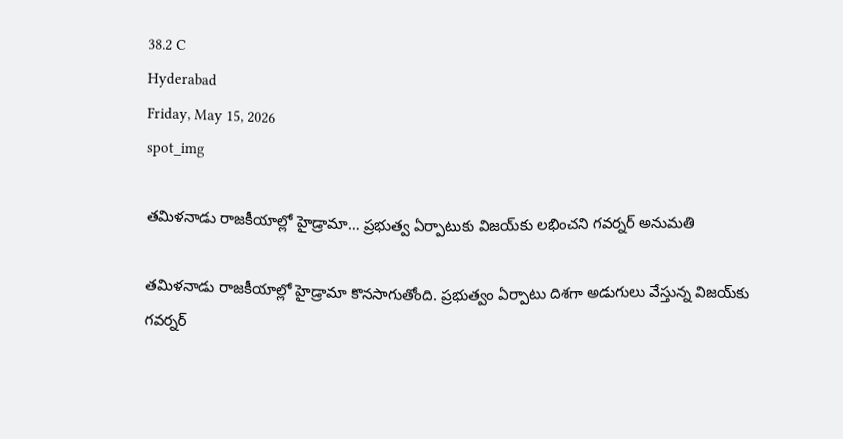38.2 C
Hyderabad
Friday, May 15, 2026
spot_img

తమిళనాడు రాజకీయాల్లో హైడ్రామా… ప్రభుత్వ ఏర్పాటుకు విజయ్‌కు లభించని గవర్నర్‌ అనుమతి

తమిళనాడు రాజకీయాల్లో హైడ్రామా కొనసాగుతోంది. ప్రభుత్వం ఏర్పాటు దిశగా అడుగులు వేస్తున్న విజయ్‌కు గవర్నర్‌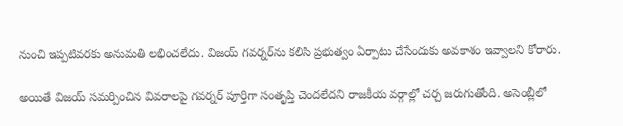నుంచి ఇప్పటివరకు అనుమతి లభించలేదు. విజయ్‌ గవర్నర్‌ను కలిసి ప్రభుత్వం ఏర్పాటు చేసేందుకు అవకాశం ఇవ్వాలని కోరారు.

అయితే విజయ్‌ సమర్పించిన వివరాలపై గవర్నర్‌ పూర్తిగా సంతృప్తి చెందలేదని రాజకీయ వర్గాల్లో చర్చ జరుగుతోంది. అసెంబ్లీలో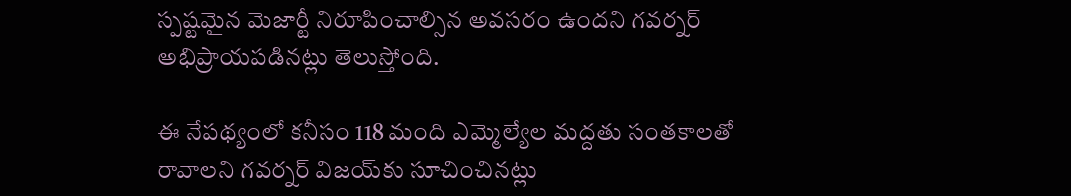స్పష్టమైన మెజార్టీ నిరూపించాల్సిన అవసరం ఉందని గవర్నర్‌ అభిప్రాయపడినట్లు తెలుస్తోంది.

ఈ నేపథ్యంలో కనీసం 118 మంది ఎమ్మెల్యేల మద్దతు సంతకాలతో రావాలని గవర్నర్‌ విజయ్‌కు సూచించినట్లు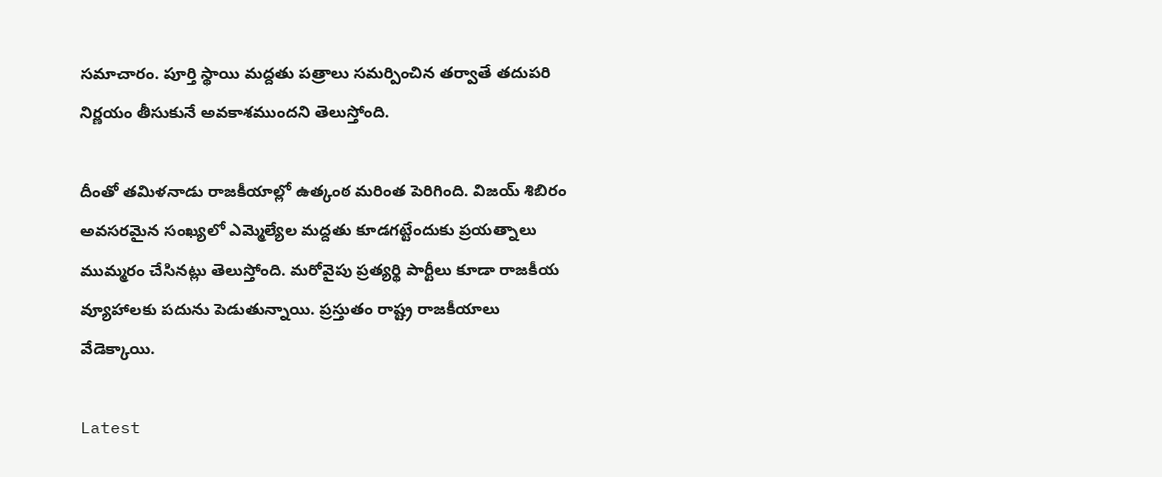సమాచారం. పూర్తి స్థాయి మద్దతు పత్రాలు సమర్పించిన తర్వాతే తదుపరి నిర్ణయం తీసుకునే అవకాశముందని తెలుస్తోంది.

దీంతో తమిళనాడు రాజకీయాల్లో ఉత్కంఠ మరింత పెరిగింది. విజయ్‌ శిబిరం అవసరమైన సంఖ్యలో ఎమ్మెల్యేల మద్దతు కూడగట్టేందుకు ప్రయత్నాలు ముమ్మరం చేసినట్లు తెలుస్తోంది. మరోవైపు ప్రత్యర్థి పార్టీలు కూడా రాజకీయ వ్యూహాలకు పదును పెడుతున్నాయి. ప్రస్తుతం రాష్ట్ర రాజకీయాలు వేడెక్కాయి.

Latest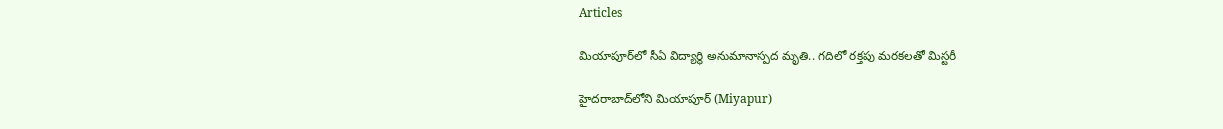Articles

మియాపూర్‌లో సీఏ విద్యార్థి అనుమానాస్పద మృతి.. గదిలో రక్తపు మరకలతో మిస్టరీ

హైదరాబాద్‌లోని మియాపూర్‌ (Miyapur)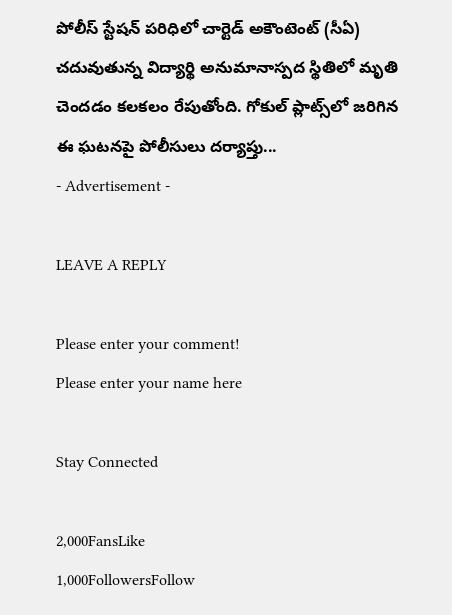పోలీస్‌ స్టేషన్‌ పరిధిలో చార్టెడ్ అకౌంటెంట్‌ (సీఏ) చదువుతున్న విద్యార్థి అనుమానాస్పద స్థితిలో మృతి చెందడం కలకలం రేపుతోంది. గోకుల్ ప్లాట్స్‌లో జరిగిన ఈ ఘటనపై పోలీసులు దర్యాప్తు...
- Advertisement -

LEAVE A REPLY

Please enter your comment!
Please enter your name here

Stay Connected

2,000FansLike
1,000FollowersFollow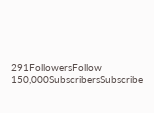291FollowersFollow
150,000SubscribersSubscribe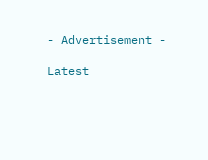- Advertisement -

Latest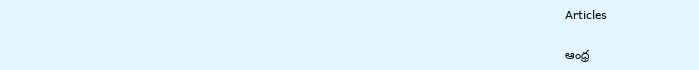Articles

ఆంధ్ర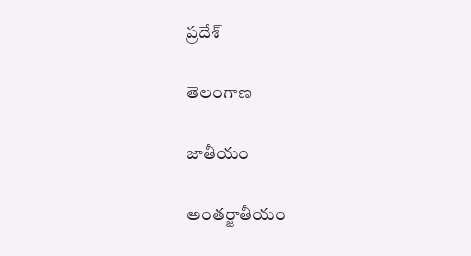ప్రదేశ్

తెలంగాణ

జాతీయం

అంతర్జాతీయం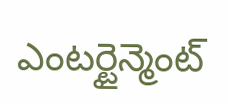ఎంటర్టైన్మెంట్